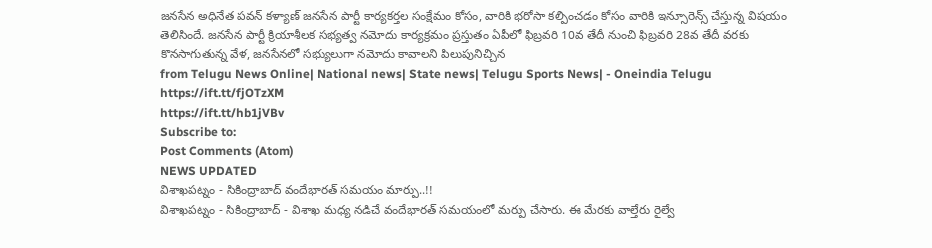జనసేన అధినేత పవన్ కళ్యాణ్ జనసేన పార్టీ కార్యకర్తల సంక్షేమం కోసం, వారికి భరోసా కల్పించడం కోసం వారికి ఇన్సూరెన్స్ చేస్తున్న విషయం తెలిసిందే. జనసేన పార్టీ క్రియాశీలక సభ్యత్వ నమోదు కార్యక్రమం ప్రస్తుతం ఏపీలో ఫిబ్రవరి 10వ తేదీ నుంచి ఫిబ్రవరి 28వ తేదీ వరకు కొనసాగుతున్న వేళ, జనసేనలో సభ్యులుగా నమోదు కావాలని పిలుపునిచ్చిన
from Telugu News Online| National news| State news| Telugu Sports News| - Oneindia Telugu https://ift.tt/fjOTzXM
https://ift.tt/hb1jVBv
Subscribe to:
Post Comments (Atom)
NEWS UPDATED
విశాఖపట్నం - సికింద్రాబాద్ వందేభారత్ సమయం మార్పు..!!
విశాఖపట్నం - సికింద్రాబాద్ - విశాఖ మధ్య నడిచే వందేభారత్ సమయంలో మర్పు చేసారు. ఈ మేరకు వాల్తేరు రైల్వే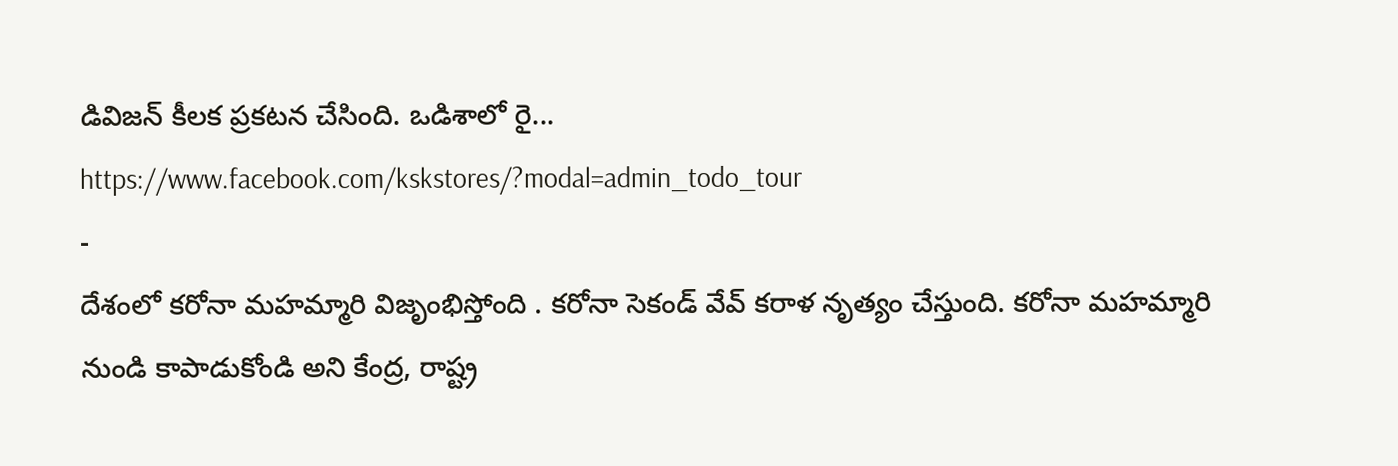డివిజన్ కీలక ప్రకటన చేసింది. ఒడిశాలో రై...
https://www.facebook.com/kskstores/?modal=admin_todo_tour
-
దేశంలో కరోనా మహమ్మారి విజృంభిస్తోంది . కరోనా సెకండ్ వేవ్ కరాళ నృత్యం చేస్తుంది. కరోనా మహమ్మారి నుండి కాపాడుకోండి అని కేంద్ర, రాష్ట్ర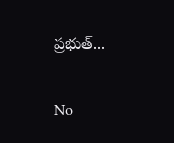ప్రభుత్...

No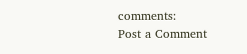comments:
Post a Comment